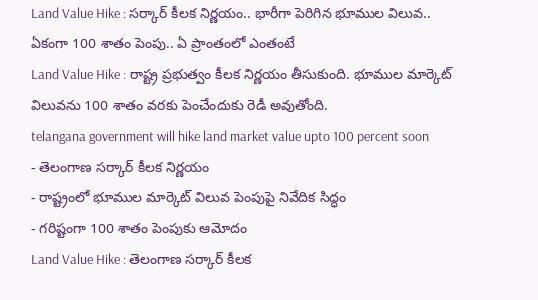Land Value Hike : సర్కార్ కీలక నిర్ణయం.. భారీగా పెరిగిన భూముల విలువ.. ఏకంగా 100 శాతం పెంపు.. ఏ ప్రాంతంలో ఎంతంటే
Land Value Hike : రాష్ట్ర ప్రభుత్వం కీలక నిర్ణయం తీసుకుంది. భూముల మార్కెట్ విలువను 100 శాతం వరకు పెంచేందుకు రెడీ అవుతోంది.
telangana government will hike land market value upto 100 percent soon
- తెలంగాణ సర్కార్ కీలక నిర్ణయం
- రాష్ట్రంలో భూముల మార్కెట్ విలువ పెంపుపై నివేదిక సిద్ధం
- గరిష్టంగా 100 శాతం పెంపుకు ఆమోదం
Land Value Hike : తెలంగాణ సర్కార్ కీలక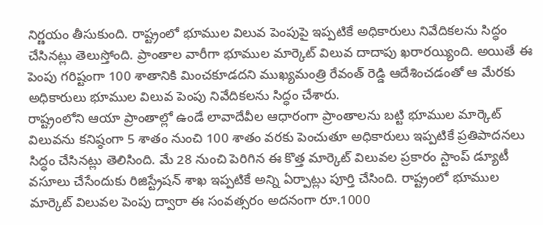నిర్ణయం తీసుకుంది. రాష్ట్రంలో భూముల విలువ పెంపుపై ఇప్పటికే అధికారులు నివేదికలను సిద్ధం చేసినట్లు తెలుస్తోంది. ప్రాంతాల వారీగా భూముల మార్కెట్ విలువ దాదాపు ఖరారయ్యింది. అయితే ఈ పెంపు గరిష్టంగా 100 శాతానికి మించకూడదని ముఖ్యమంత్రి రేవంత్ రెడ్డి ఆదేశించడంతో ఆ మేరకు అధికారులు భూముల విలువ పెంపు నివేదికలను సిద్ధం చేశారు.
రాష్ట్రంలోని ఆయా ప్రాంతాల్లో ఉండే లావాదేవీల ఆధారంగా ప్రాంతాలను బట్టి భూముల మార్కెట్ విలువను కనిష్ఠంగా 5 శాతం నుంచి 100 శాతం వరకు పెంచుతూ అధికారులు ఇప్పటికే ప్రతిపాదనలు సిద్ధం చేసినట్లు తెలిసింది. మే 28 నుంచి పెరిగిన ఈ కొత్త మార్కెట్ విలువల ప్రకారం స్టాంప్ డ్యూటీ వసూలు చేసేందుకు రిజిస్ట్రేషన్ శాఖ ఇప్పటికే అన్ని ఏర్పాట్లు పూర్తి చేసింది. రాష్ట్రంలో భూముల మార్కెట్ విలువల పెంపు ద్వారా ఈ సంవత్సరం అదనంగా రూ.1000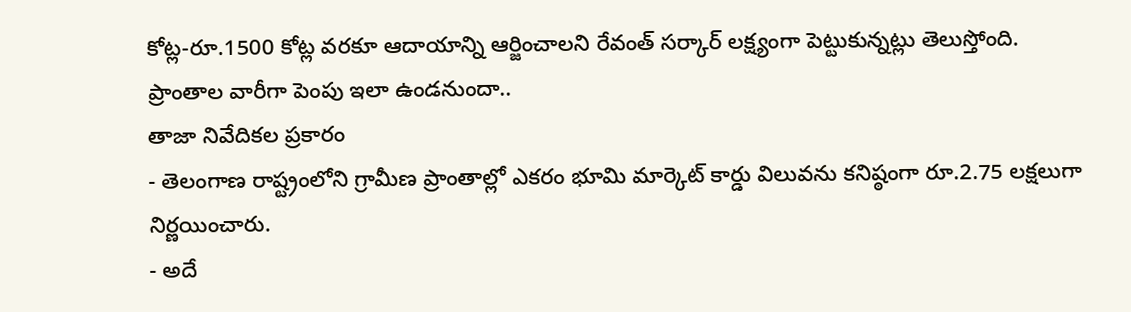కోట్ల-రూ.1500 కోట్ల వరకూ ఆదాయాన్ని ఆర్జించాలని రేవంత్ సర్కార్ లక్ష్యంగా పెట్టుకున్నట్లు తెలుస్తోంది.
ప్రాంతాల వారీగా పెంపు ఇలా ఉండనుందా..
తాజా నివేదికల ప్రకారం
- తెలంగాణ రాష్ట్రంలోని గ్రామీణ ప్రాంతాల్లో ఎకరం భూమి మార్కెట్ కార్డు విలువను కనిష్ఠంగా రూ.2.75 లక్షలుగా నిర్ణయించారు.
- అదే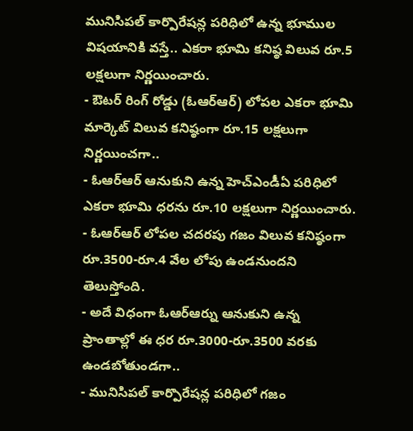మునిసిపల్ కార్పొరేషన్ల పరిధిలో ఉన్న భూముల విషయానికి వస్తే.. ఎకరా భూమి కనిష్ఠ విలువ రూ.5 లక్షలుగా నిర్ణయించారు.
- ఔటర్ రింగ్ రోడ్డు (ఓఆర్ఆర్) లోపల ఎకరా భూమి మార్కెట్ విలువ కనిష్ఠంగా రూ.15 లక్షలుగా నిర్ణయించగా..
- ఓఆర్ఆర్ ఆనుకుని ఉన్న హెచ్ఎండీఏ పరిధిలో ఎకరా భూమి ధరను రూ.10 లక్షలుగా నిర్ణయించారు.
- ఓఆర్ఆర్ లోపల చదరపు గజం విలువ కనిష్ఠంగా రూ.3500-రూ.4 వేల లోపు ఉండనుందని తెలుస్తోంది.
- అదే విధంగా ఓఆర్ఆర్ను ఆనుకుని ఉన్న ప్రాంతాల్లో ఈ ధర రూ.3000-రూ.3500 వరకు ఉండబోతుండగా..
- మునిసిపల్ కార్పొరేషన్ల పరిధిలో గజం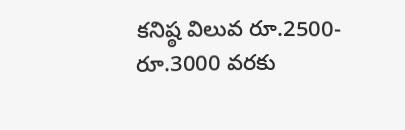కనిష్ఠ విలువ రూ.2500-రూ.3000 వరకు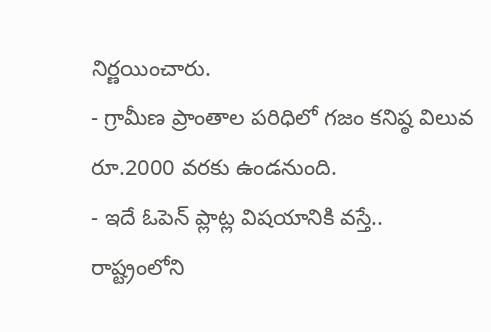నిర్ణయించారు.
- గ్రామీణ ప్రాంతాల పరిధిలో గజం కనిష్ఠ విలువ రూ.2000 వరకు ఉండనుంది.
- ఇదే ఓపెన్ ప్లాట్ల విషయానికి వస్తే.. రాష్ట్రంలోని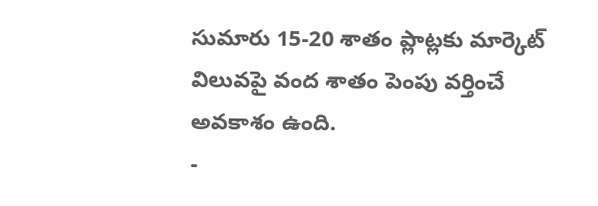సుమారు 15-20 శాతం ప్లాట్లకు మార్కెట్ విలువపై వంద శాతం పెంపు వర్తించే అవకాశం ఉంది.
-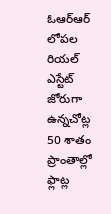ఓఆర్ఆర్ లోపల రియల్ ఎస్టేట్ జోరుగా ఉన్నచోట్ల 50 శాతం ప్రాంతాల్లో ఫ్లాట్ల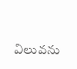విలువను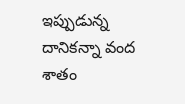ఇప్పుడున్న దానికన్నా వంద శాతం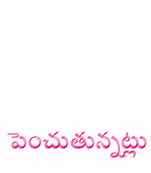పెంచుతున్నట్లు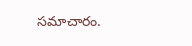సమాచారం.